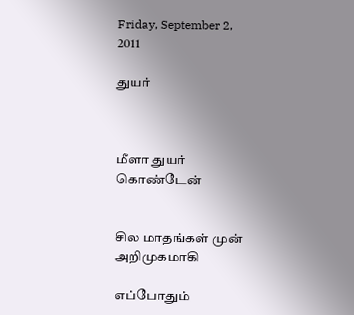Friday, September 2, 2011

துயர்



மீளா துயர் கொண்டேன்


சில மாதங்கள் முன் அறிமுகமாகி

எப்போதும்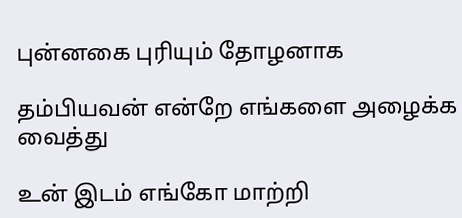புன்னகை புரியும் தோழனாக

தம்பியவன் என்றே எங்களை அழைக்க வைத்து

உன் இடம் எங்கோ மாற்றி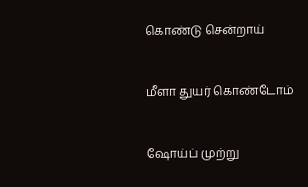கொண்டு சென்றாய்


மீளா துயர் கொண்டோம்


ஷோய்ப் முற்று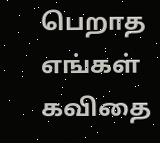பெறாத எங்கள் கவிதை